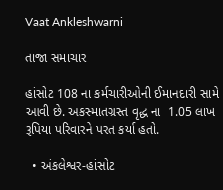Vaat Ankleshwarni

તાજા સમાચાર

હાંસોટ 108 ના કર્મચારીઓની ઈમાનદારી સામે આવી છે. અકસ્માતગ્રસ્ત વૃદ્ધ ના  1.05 લાખ રૂપિયા પરિવારને પરત કર્યા હતો.

  • અંકલેશ્વર-હાંસોટ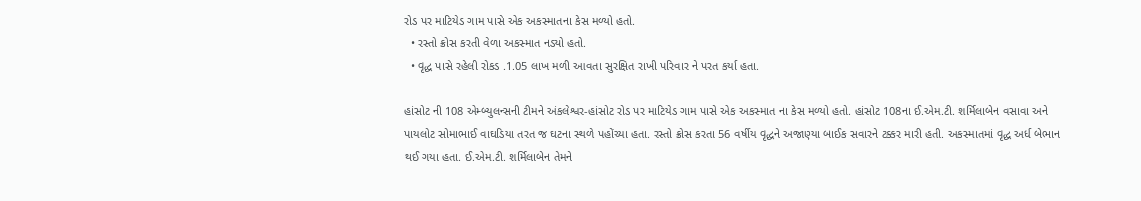રોડ પર માટિયેડ ગામ પાસે એક અકસ્માતના કેસ મળ્યો હતો.
  • રસ્તો ક્રોસ કરતી વેળા અકસ્માત નડ્યો હતો.
  • વૃદ્ધ પાસે રહેલી રોકડ .1.05 લાખ મળી આવતા સુરક્ષિત રાખી પરિવાર ને પરત કર્યા હતા.

હાંસોટ ની 108 એમ્બ્યુલન્સની ટીમને અંકલેશ્વર-હાંસોટ રોડ પર માટિયેડ ગામ પાસે એક અકસ્માત ના કેસ મળ્યો હતો. હાંસોટ 108ના ઈ.એમ.ટી. શર્મિલાબેન વસાવા અને પાયલોટ સોમાભાઈ વાઘડિયા તરત જ ઘટના સ્થળે પહોંચ્યા હતા. રસ્તો ક્રોસ કરતા 56 વર્ષીય વૃદ્ધને અજાણ્યા બાઈક સવારને ટક્કર મારી હતી. અકસ્માતમાં વૃદ્ધ અર્ધ બેભાન થઈ ગયા હતા. ઈ.એમ.ટી. શર્મિલાબેન તેમને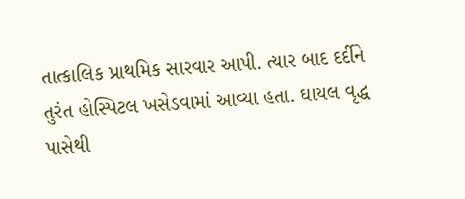તાત્કાલિક પ્રાથમિક સારવાર આપી. ત્યાર બાદ દર્દીને તુરંત હોસ્પિટલ ખસેડવામાં આવ્યા હતા. ઘાયલ વૃદ્ધ પાસેથી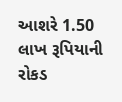આશરે 1.50 લાખ રૂપિયાની રોકડ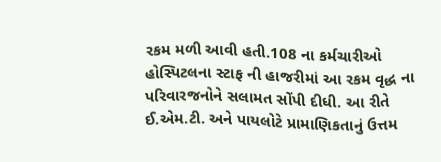રકમ મળી આવી હતી.108 ના કર્મચારીઓ હોસ્પિટલના સ્ટાફ ની હાજરીમાં આ રકમ વૃદ્ધ ના પરિવારજનોને સલામત સોંપી દીધી. આ રીતે ઈ.એમ.ટી. અને પાયલોટે પ્રામાણિકતાનું ઉત્તમ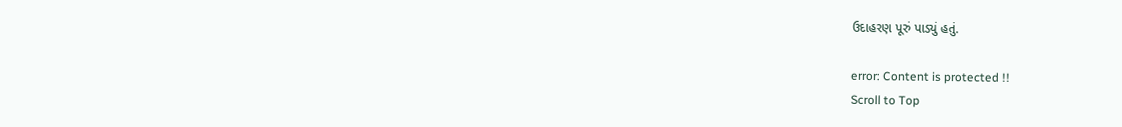ઉદાહરણ પૂરું પાડ્યું હતું.

error: Content is protected !!
Scroll to Top